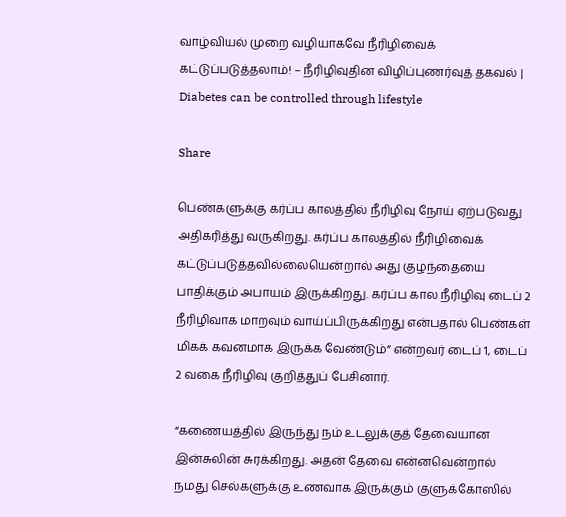வாழ்வியல் முறை வழியாகவே நீரிழிவைக் கட்டுப்படுத்தலாம்! – நீரிழிவுதின விழிப்புணர்வுத் தகவல் | Diabetes can be controlled through lifestyle

Share

பெண்களுக்கு கர்ப்ப காலத்தில் நீரிழிவு நோய் ஏற்படுவது அதிகரித்து வருகிறது. கர்ப்ப காலத்தில் நீரிழிவைக் கட்டுப்படுத்தவில்லையென்றால் அது குழந்தையை பாதிக்கும் அபாயம் இருக்கிறது. கர்ப்ப கால நீரிழிவு டைப் 2 நீரிழிவாக மாறவும் வாய்ப்பிருக்கிறது என்பதால் பெண்கள் மிகக் கவனமாக இருக்க வேண்டும்” என்றவர் டைப் 1, டைப் 2 வகை நீரிழிவு குறித்துப் பேசினார்.

“கணையத்தில் இருந்து நம் உடலுக்குத் தேவையான இன்சுலின் சுரக்கிறது. அதன் தேவை என்னவென்றால் நமது செல்களுக்கு உணவாக இருக்கும் குளுக்கோஸில்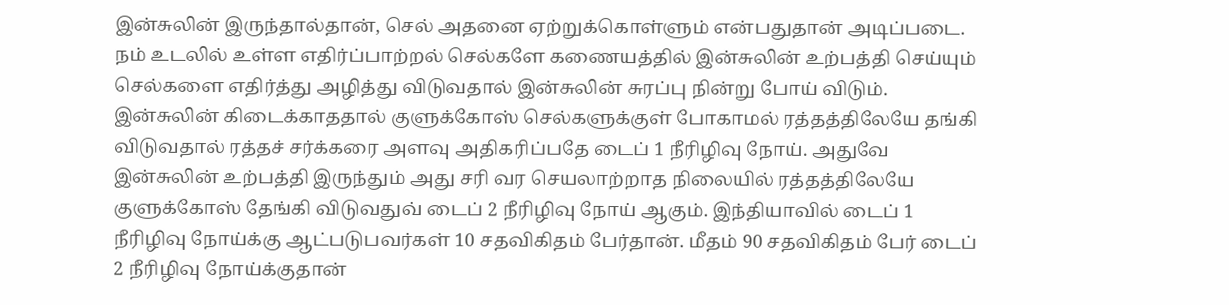இன்சுலின் இருந்தால்தான், செல் அதனை ஏற்றுக்கொள்ளும் என்பதுதான் அடிப்படை. நம் உடலில் உள்ள எதிர்ப்பாற்றல் செல்களே கணையத்தில் இன்சுலின் உற்பத்தி செய்யும் செல்களை எதிர்த்து அழித்து விடுவதால் இன்சுலின் சுரப்பு நின்று போய் விடும். இன்சுலின் கிடைக்காததால் குளுக்கோஸ் செல்களுக்குள் போகாமல் ரத்தத்திலேயே தங்கி விடுவதால் ரத்தச் சர்க்கரை அளவு அதிகரிப்பதே டைப் 1 நீரிழிவு நோய். அதுவே இன்சுலின் உற்பத்தி இருந்தும் அது சரி வர செயலாற்றாத நிலையில் ரத்தத்திலேயே குளுக்கோஸ் தேங்கி விடுவதுவ் டைப் 2 நீரிழிவு நோய் ஆகும். இந்தியாவில் டைப் 1 நீரிழிவு நோய்க்கு ஆட்படுபவர்கள் 10 சதவிகிதம் பேர்தான். மீதம் 90 சதவிகிதம் பேர் டைப் 2 நீரிழிவு நோய்க்குதான்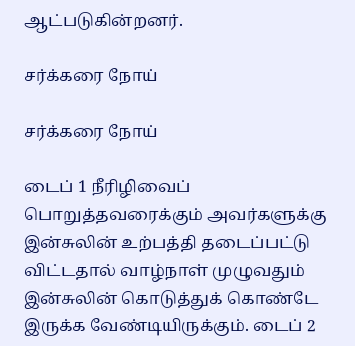ஆட்படுகின்றனர்.

சர்க்கரை நோய்

சர்க்கரை நோய்

டைப் 1 நீரிழிவைப் பொறுத்தவரைக்கும் அவர்களுக்கு இன்சுலின் உற்பத்தி தடைப்பட்டு விட்டதால் வாழ்நாள் முழுவதும் இன்சுலின் கொடுத்துக் கொண்டே இருக்க வேண்டியிருக்கும். டைப் 2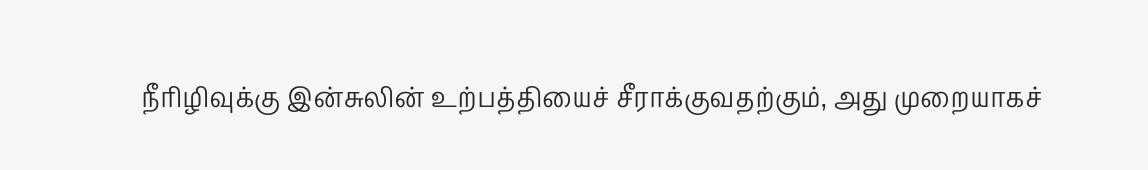நீரிழிவுக்கு இன்சுலின் உற்பத்தியைச் சீராக்குவதற்கும், அது முறையாகச்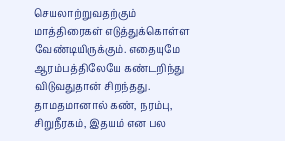செயலாற்றுவதற்கும் மாத்திரைகள் எடுத்துக்கொள்ள வேண்டியிருக்கும். எதையுமே ஆரம்பத்திலேயே கண்டறிந்து விடுவதுதான் சிறந்தது. தாமதமானால் கண், நரம்பு, சிறுநீரகம், இதயம் என பல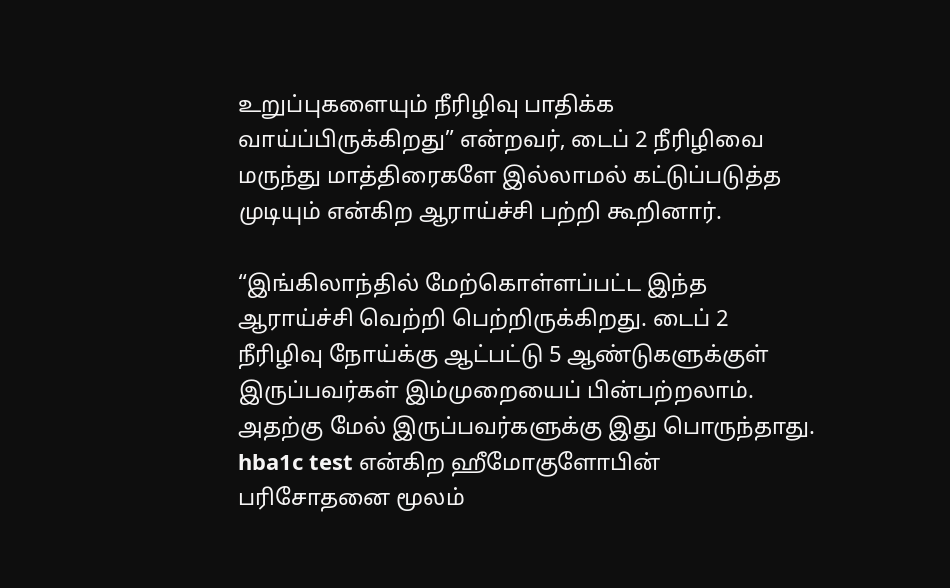உறுப்புகளையும் நீரிழிவு பாதிக்க வாய்ப்பிருக்கிறது” என்றவர், டைப் 2 நீரிழிவை மருந்து மாத்திரைகளே இல்லாமல் கட்டுப்படுத்த முடியும் என்கிற ஆராய்ச்சி பற்றி கூறினார்.

“இங்கிலாந்தில் மேற்கொள்ளப்பட்ட இந்த ஆராய்ச்சி வெற்றி பெற்றிருக்கிறது. டைப் 2 நீரிழிவு நோய்க்கு ஆட்பட்டு 5 ஆண்டுகளுக்குள் இருப்பவர்கள் இம்முறையைப் பின்பற்றலாம். அதற்கு மேல் இருப்பவர்களுக்கு இது பொருந்தாது. hba1c test என்கிற ஹீமோகுளோபின் பரிசோதனை மூலம்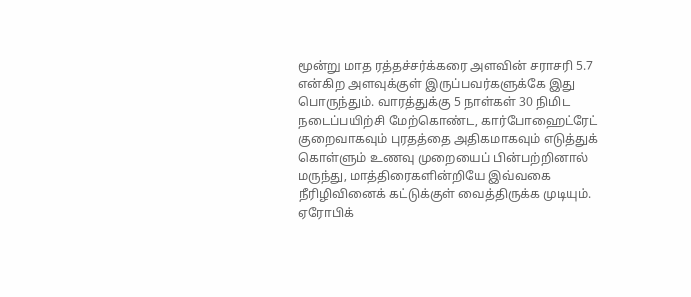மூன்று மாத ரத்தச்சர்க்கரை அளவின் சராசரி 5.7 என்கிற அளவுக்குள் இருப்பவர்களுக்கே இது பொருந்தும். வாரத்துக்கு 5 நாள்கள் 30 நிமிட நடைப்பயிற்சி மேற்கொண்ட, கார்போஹைட்ரேட் குறைவாகவும் புரதத்தை அதிகமாகவும் எடுத்துக் கொள்ளும் உணவு முறையைப் பின்பற்றினால் மருந்து, மாத்திரைகளின்றியே இவ்வகை நீரிழிவினைக் கட்டுக்குள் வைத்திருக்க முடியும். ஏரோபிக்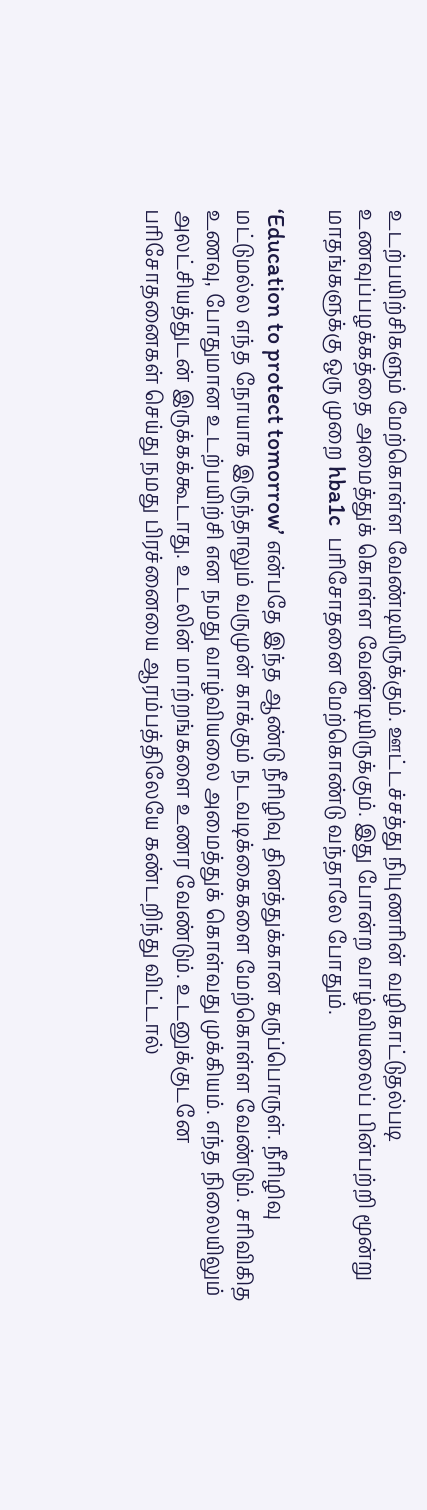உடற்பயிற்சிகளும் மேற்கொள்ள வேண்டியிருக்கும். ஊட்டச்சத்து நிபுணரின் வழிகாட்டுதல்படி உணவுப்பழக்கத்தை அமைத்துக் கொள்ள வேண்டியிருக்கும். இது போன்ற வாழ்வியலைப் பின்பற்றி மூன்று மாதங்களுக்கு ஒரு முறை hba1c  பரிசோதனை மேற்கொண்டு வந்தாலே போதும்.

‘Education to protect tomorrow’ என்பதே இந்த ஆண்டு நீரிழிவு தினத்துக்கான கருப்பொருள். நீரிழிவு மட்டுமல்ல எந்த நோயாக இருந்தாலும் வருமுன் காக்கும் நடவடிக்கைகளை மேற்கொள்ள வேண்டும். சரிவிகித உணவு, போதுமான உடற்பயிற்சி என நமது வாழ்வியலை அமைத்துக் கொள்வது முக்கியம். எந்த நிலையிலும் அலட்சியத்துடன் இருக்கக்கூடாது. உடலின் மாற்றங்களை உணர வேண்டும். உடனுக்குடனே பரிசோதனைகள் செய்து நமது பிரச்னையை ஆரம்பத்திலேயே கண்டறிந்து விட்டால்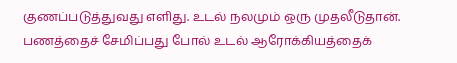குணப்படுத்துவது எளிது. உடல் நலமும் ஒரு முதலீடுதான். பணத்தைச் சேமிப்பது போல் உடல் ஆரோக்கியத்தைக்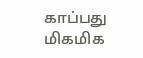காப்பது மிகமிக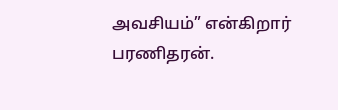அவசியம்” என்கிறார் பரணிதரன்.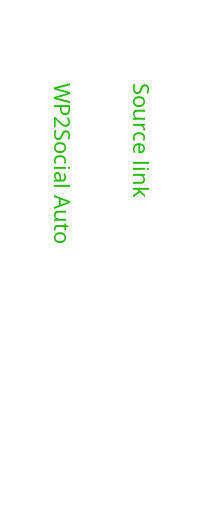Source link

WP2Social Auto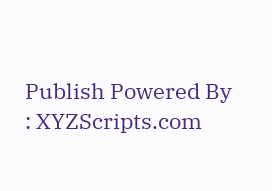Publish Powered By : XYZScripts.com